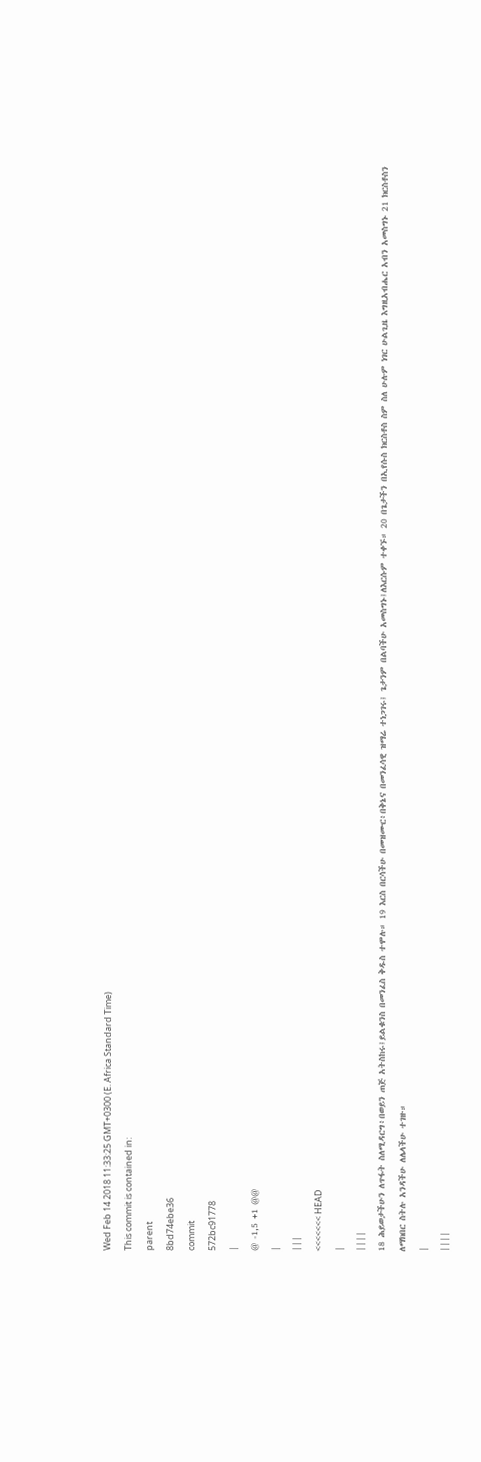Wed Feb 14 2018 11:33:25 GMT+0300 (E. Africa Standard Time)
This commit is contained in:
parent
8bd74ebe36
commit
572bc91778
|
@ -1,5 +1 @@
|
|||
<<<<<<< HEAD
|
||||
18 ሕይወታችሁን ለጥፋት ስለሚዳርግ፥በወይን ጠጅ አትስከሩ፤ይልቁንስ በመንፈስ ቅዱስ ተሞሉ። 19 እርስ በርሳችሁ በመዝሙር፥በቅኔና በመንፈሳዊ ዝማሬ ተነጋገሩ፤ ጌታንም በልባችሁ አመስግኑ፤ለእርሱም ተቀኙ። 20 በጌታችን በኢየሱስ ክርስቶስ ስም ስለ ሁሉም ነገር ሁልጊዜ እግዚአብሔር አብን አመስግኑ 21 ክርስቶስን ለማክበር ስትሉ አንዳችሁ ለሌላችሁ ተገዙ።
|
||||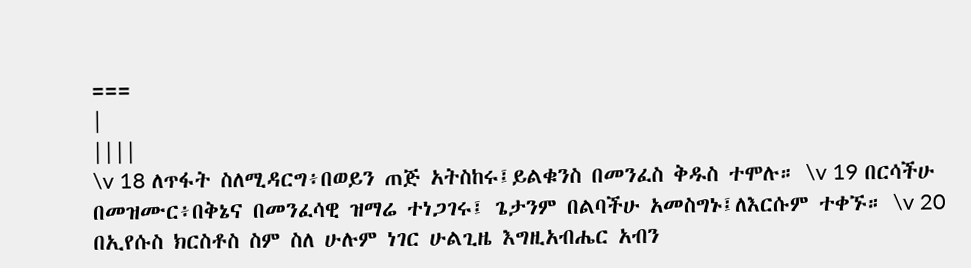===
|
||||
\v 18 ለጥፋት ስለሚዳርግ፥በወይን ጠጅ አትስከሩ፤ይልቁንስ በመንፈስ ቅዱስ ተሞሉ። \v 19 በርሳችሁ በመዝሙር፥በቅኔና በመንፈሳዊ ዝማሬ ተነጋገሩ፤ ጌታንም በልባችሁ አመስግኑ፤ለእርሱም ተቀኙ። \v 20 በኢየሱስ ክርስቶስ ስም ስለ ሁሉም ነገር ሁልጊዜ እግዚአብሔር አብን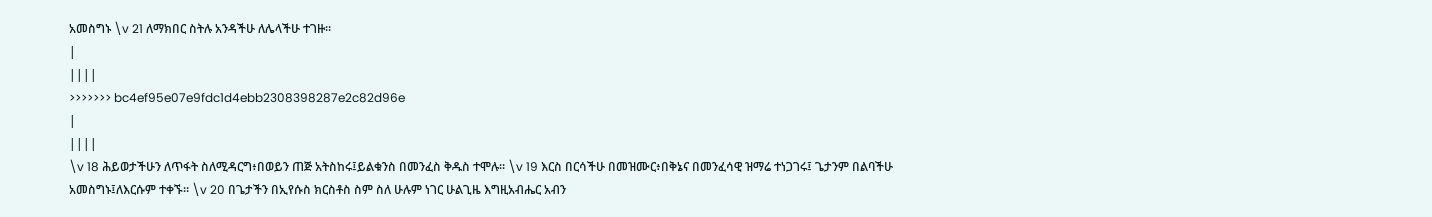አመስግኑ \v 21 ለማክበር ስትሉ አንዳችሁ ለሌላችሁ ተገዙ።
|
||||
>>>>>>> bc4ef95e07e9fdc1d4ebb2308398287e2c82d96e
|
||||
\v 18 ሕይወታችሁን ለጥፋት ስለሚዳርግ፥በወይን ጠጅ አትስከሩ፤ይልቁንስ በመንፈስ ቅዱስ ተሞሉ። \v 19 እርስ በርሳችሁ በመዝሙር፥በቅኔና በመንፈሳዊ ዝማሬ ተነጋገሩ፤ ጌታንም በልባችሁ አመስግኑ፤ለእርሱም ተቀኙ። \v 20 በጌታችን በኢየሱስ ክርስቶስ ስም ስለ ሁሉም ነገር ሁልጊዜ እግዚአብሔር አብን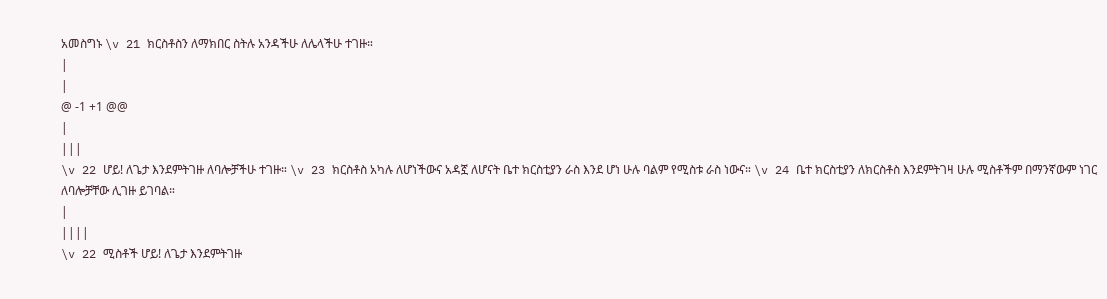አመስግኑ \v 21 ክርስቶስን ለማክበር ስትሉ አንዳችሁ ለሌላችሁ ተገዙ።
|
|
@ -1 +1 @@
|
|||
\v 22 ሆይ! ለጌታ እንደምትገዙ ለባሎቻችሁ ተገዙ። \v 23 ክርስቶስ አካሉ ለሆነችውና አዳኟ ለሆናት ቤተ ክርስቲያን ራስ እንደ ሆነ ሁሉ ባልም የሚስቱ ራስ ነውና። \v 24 ቤተ ክርስቲያን ለክርስቶስ እንደምትገዛ ሁሉ ሚስቶችም በማንኛውም ነገር ለባሎቻቸው ሊገዙ ይገባል።
|
||||
\v 22 ሚስቶች ሆይ! ለጌታ እንደምትገዙ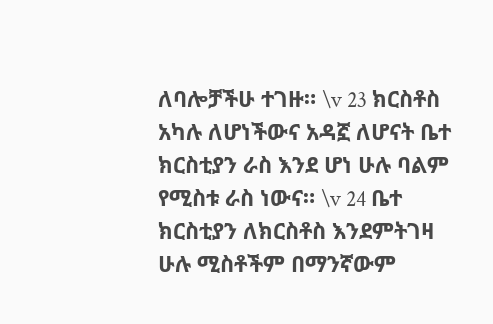ለባሎቻችሁ ተገዙ። \v 23 ክርስቶስ አካሉ ለሆነችውና አዳኟ ለሆናት ቤተ ክርስቲያን ራስ እንደ ሆነ ሁሉ ባልም የሚስቱ ራስ ነውና። \v 24 ቤተ ክርስቲያን ለክርስቶስ እንደምትገዛ ሁሉ ሚስቶችም በማንኛውም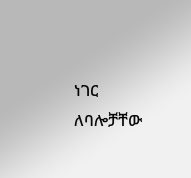ነገር ለባሎቻቸው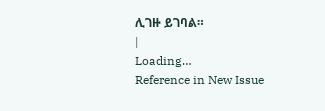ሊገዙ ይገባል።
|
Loading…
Reference in New Issue